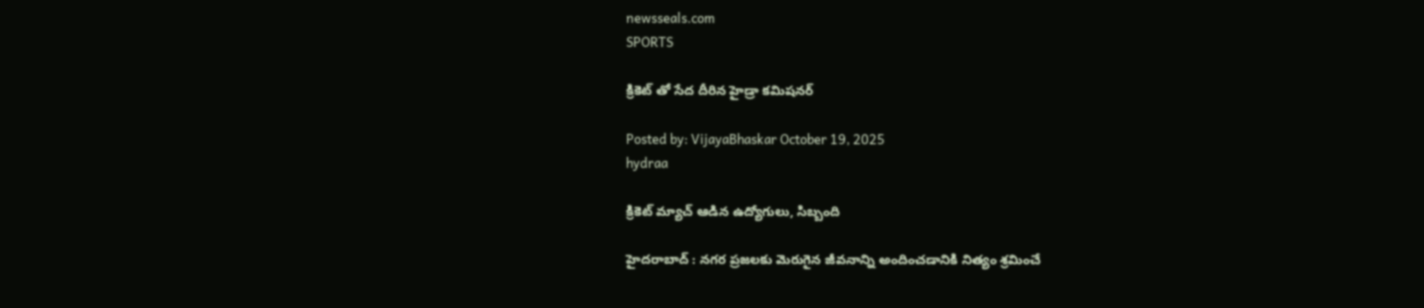newsseals.com
SPORTS

క్రికెట్ తో సేద దీరిన హైడ్రా క‌మిష‌న‌ర్

Posted by: VijayaBhaskar October 19, 2025
hydraa

క్రికెట్ మ్యాచ్ ఆడిన ఉద్యోగులు, సిబ్బంది

హైద‌రాబాద్ : నగర ప్రజలకు మెరుగైన జీవనాన్ని అందించడానికి నిత్యం శ్రమించే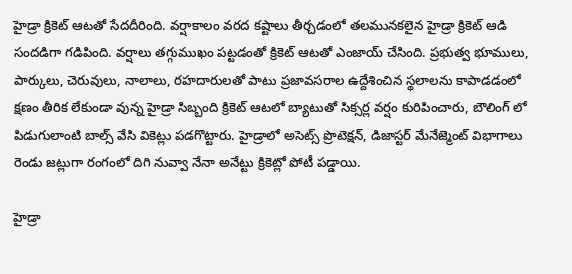హైడ్రా క్రికెట్ ఆటతో సేదదీరింది. వర్షాకాలం వరద కష్టాలు తీర్చడంలో తలమునకలైన హైడ్రా క్రికెట్ ఆడి సందడిగా గడిపింది. వర్షాలు తగ్గుముఖం పట్టడంతో క్రికెట్ ఆటతో ఎంజాయ్ చేసింది. ప్రభుత్వ భూములు, పార్కులు, చెరువులు, నాలాలు, రహదారులతో పాటు ప్రజావసరాల ఉద్దేశించిన స్థలాలను కాపాడడంలో క్షణం తీరిక లేకుండా వున్న హైడ్రా సిబ్బంది క్రికెట్ ఆటలో బ్యాటుతో సిక్సర్ల వర్షం కురిపించారు, బౌలింగ్ లో పిడుగులాంటి బాల్స్ వేసి వికెట్లు పడగొట్టారు. హైడ్రాలో అసెట్స్ ప్రొటెక్షన్, డిజాస్టర్ మేనేజ్మెంట్ విభాగాలు రెండు జట్లుగా రంగంలో దిగి నువ్వా నేనా అనేట్టు క్రికెట్లో పోటీ పడ్డాయి.

హైడ్రా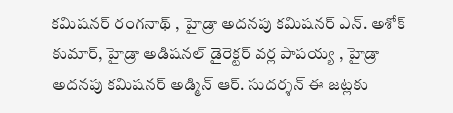కమిషనర్ రంగనాథ్ , హైడ్రా అదనపు కమిషనర్ ఎన్. అశోక్ కుమార్, హైడ్రా అడిషనల్ డైరెక్టర్ వర్ల పాపయ్య , హైడ్రా అదనపు కమిషనర్ అడ్మిన్ ఆర్. సుదర్శన్ ఈ జట్లకు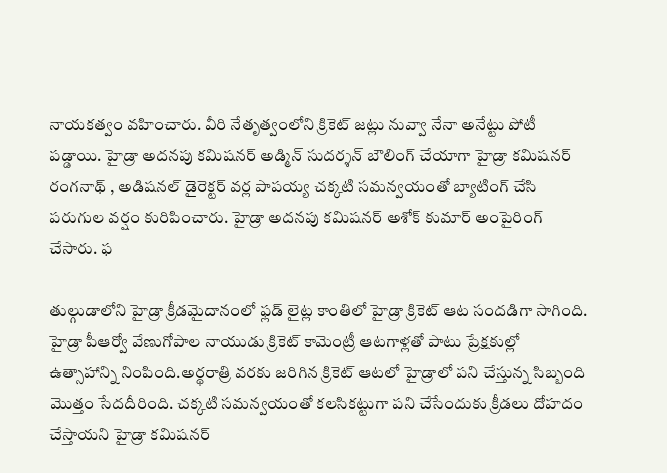నాయకత్వం వహించారు. వీరి నేతృత్వంలోని క్రికెట్ జట్లు నువ్వా నేనా అనేట్టు పోటీ పడ్డాయి. హైడ్రా అదనపు కమిషనర్ అడ్మిన్ సుదర్శన్ బౌలింగ్ చేయాగా హైడ్రా కమిషనర్ రంగనాథ్ , అడిషనల్ డైరెక్టర్ వర్ల పాపయ్య చక్కటి సమన్వయంతో బ్యాటింగ్ చేసి పరుగుల వర్షం కురిపించారు. హైడ్రా అదనపు కమిషనర్ అశోక్ కుమార్ అంపైరింగ్ చేసారు. ఫ

తుల్గుడాలోని హైడ్రా క్రీడమైదానంలో ఫ్లడ్ లైట్ల కాంతిలో హైడ్రా క్రికెట్ ఆట సందడిగా సాగింది. హైడ్రా పీఆర్వో వేణుగోపాల నాయుడు క్రికెట్ కామెంట్రీ ఆటగాళ్లతో పాటు ప్రేక్షకుల్లో ఉత్సాహాన్ని నింపింది.అర్థరాత్రి వరకు జరిగిన క్రికెట్ ఆటలో హైడ్రాలో పని చేస్తున్న సిబ్బంది మొత్తం సేదదీరింది. చక్కటి సమన్వయంతో కలసికట్టుగా పని చేసేందుకు క్రీడలు దోహదం చేస్తాయని హైడ్రా కమిషనర్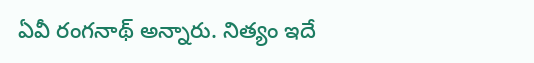ఏవీ రంగనాథ్ అన్నారు. నిత్యం ఇదే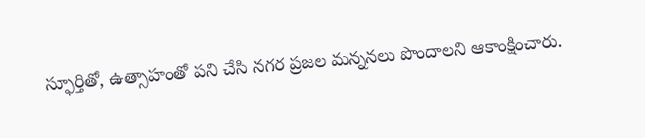స్ఫూర్తితో, ఉత్సాహంతో పని చేసి నగర ప్రజల మన్ననలు పొందాలని ఆకాంక్షించారు.